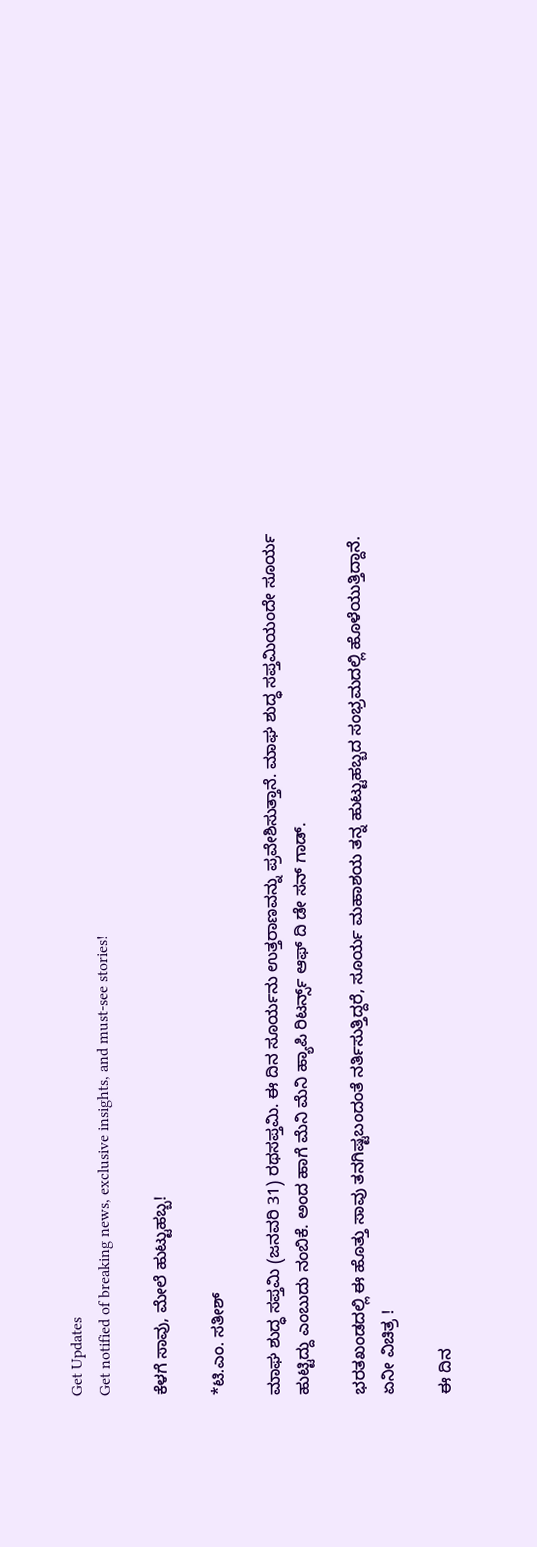Get Updates
Get notified of breaking news, exclusive insights, and must-see stories!

ಕೆಳಗೆ ಸಾವು, ಮೇಲೆ ಹುಟ್ಟುಹಬ್ಬ!

*ಟಿ.ಎಂ. ಸತೀಶ್‌

ಮಾಘ ಶುದ್ಧ ಸಪ್ತಮಿ (ಜನವರಿ 31) ರಥಸಪ್ತಮಿ. ಈ ದಿನ ಸೂರ್ಯನು ಉತ್ತರಾಣವನ್ನು ಪ್ರವೇಶಿಸುತ್ತಾನೆ. ಮಾಘ ಶುದ್ಧ ಸಪ್ತಮಿಯಂದೇ ಸೂರ್ಯ ಹುಟ್ಟಿದ್ದು ಎಂಬುದು ನಂಬಿಕೆ. ಅಂದ ಹಾಗೆ ಮೆನಿ ಮೆನಿ ಹ್ಯಾಪಿ ರಿಟರ್ನ್ಸ್‌ ಆಫ್‌ ದಿ ಡೇ ಸನ್‌ ಗಾಡ್‌.

ಭರತಖಂಡದಲ್ಲಿ ಈ ಹೊತ್ತು ಸಾವು ತನಗಿಷ್ಟಬಂದಂತೆ ನರ್ತಿಸುತ್ತಿದ್ದರೆ, ಸೂರ್ಯ ಮಹಾಶಯ ತನ್ನ ಹುಟ್ಟುಹಬ್ಬದ ಸಂಭ್ರಮದಲ್ಲಿ ಹೊಳೆಯುತ್ತಿದ್ದಾನೆ. ಏನೀ ವಿಚಿತ್ರ !

ಈ ದಿನ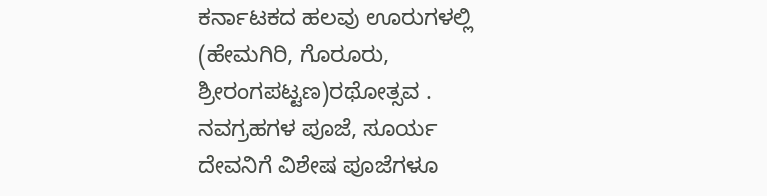ಕರ್ನಾಟಕದ ಹಲವು ಊರುಗಳಲ್ಲಿ (ಹೇಮಗಿರಿ, ಗೊರೂರು, ಶ್ರೀರಂಗಪಟ್ಟಣ)ರಥೋತ್ಸವ . ನವಗ್ರಹಗಳ ಪೂಜೆ, ಸೂರ್ಯ ದೇವನಿಗೆ ವಿಶೇಷ ಪೂಜೆಗಳೂ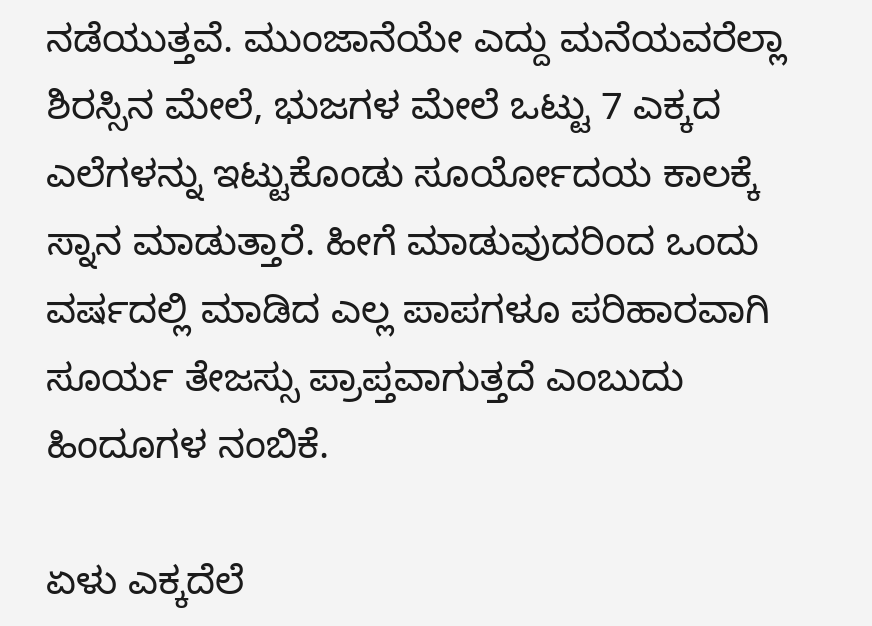ನಡೆಯುತ್ತವೆ. ಮುಂಜಾನೆಯೇ ಎದ್ದು ಮನೆಯವರೆಲ್ಲಾ ಶಿರಸ್ಸಿನ ಮೇಲೆ, ಭುಜಗಳ ಮೇಲೆ ಒಟ್ಟು 7 ಎಕ್ಕದ ಎಲೆಗಳನ್ನು ಇಟ್ಟುಕೊಂಡು ಸೂರ್ಯೋದಯ ಕಾಲಕ್ಕೆ ಸ್ನಾನ ಮಾಡುತ್ತಾರೆ. ಹೀಗೆ ಮಾಡುವುದರಿಂದ ಒಂದು ವರ್ಷದಲ್ಲಿ ಮಾಡಿದ ಎಲ್ಲ ಪಾಪಗಳೂ ಪರಿಹಾರವಾಗಿ ಸೂರ್ಯ ತೇಜಸ್ಸು ಪ್ರಾಪ್ತವಾಗುತ್ತದೆ ಎಂಬುದು ಹಿಂದೂಗಳ ನಂಬಿಕೆ.

ಏಳು ಎಕ್ಕದೆಲೆ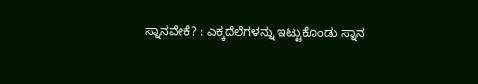ಸ್ನಾನವೇಕೆ? : ಎಕ್ಕದೆಲೆಗಳನ್ನು ಇಟ್ಟುಕೊಂಡು ಸ್ನಾನ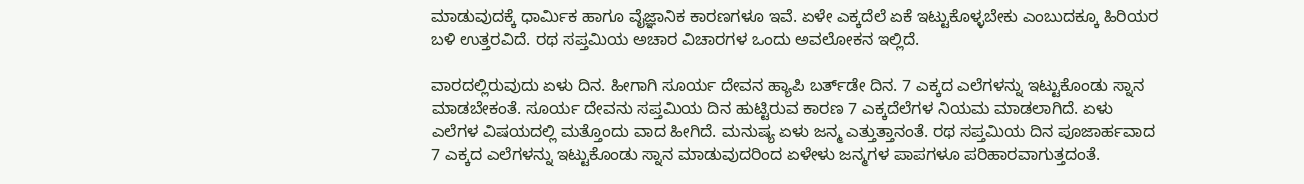ಮಾಡುವುದಕ್ಕೆ ಧಾರ್ಮಿಕ ಹಾಗೂ ವೈಜ್ಞಾನಿಕ ಕಾರಣಗಳೂ ಇವೆ. ಏಳೇ ಎಕ್ಕದೆಲೆ ಏಕೆ ಇಟ್ಟುಕೊಳ್ಳಬೇಕು ಎಂಬುದಕ್ಕೂ ಹಿರಿಯರ ಬಳಿ ಉತ್ತರವಿದೆ. ರಥ ಸಪ್ತಮಿಯ ಅಚಾರ ವಿಚಾರಗಳ ಒಂದು ಅವಲೋಕನ ಇಲ್ಲಿದೆ.

ವಾರದಲ್ಲಿರುವುದು ಏಳು ದಿನ. ಹೀಗಾಗಿ ಸೂರ್ಯ ದೇವನ ಹ್ಯಾಪಿ ಬರ್ತ್‌ಡೇ ದಿನ. 7 ಎಕ್ಕದ ಎಲೆಗಳನ್ನು ಇಟ್ಟುಕೊಂಡು ಸ್ನಾನ ಮಾಡಬೇಕಂತೆ. ಸೂರ್ಯ ದೇವನು ಸಪ್ತಮಿಯ ದಿನ ಹುಟ್ಟಿರುವ ಕಾರಣ 7 ಎಕ್ಕದೆಲೆಗಳ ನಿಯಮ ಮಾಡಲಾಗಿದೆ. ಏಳು ಎಲೆಗಳ ವಿಷಯದಲ್ಲಿ ಮತ್ತೊಂದು ವಾದ ಹೀಗಿದೆ. ಮನುಷ್ಯ ಏಳು ಜನ್ಮ ಎತ್ತುತ್ತಾನಂತೆ. ರಥ ಸಪ್ತಮಿಯ ದಿನ ಪೂಜಾರ್ಹವಾದ 7 ಎಕ್ಕದ ಎಲೆಗಳನ್ನು ಇಟ್ಟುಕೊಂಡು ಸ್ನಾನ ಮಾಡುವುದರಿಂದ ಏಳೇಳು ಜನ್ಮಗಳ ಪಾಪಗಳೂ ಪರಿಹಾರವಾಗುತ್ತದಂತೆ.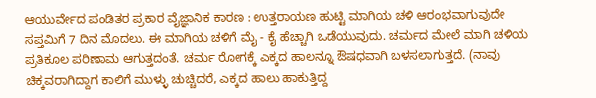ಆಯುರ್ವೇದ ಪಂಡಿತರ ಪ್ರಕಾರ ವೈಜ್ಞಾನಿಕ ಕಾರಣ : ಉತ್ತರಾಯಣ ಹುಟ್ಟಿ ಮಾಗಿಯ ಚಳಿ ಆರಂಭವಾಗುವುದೇ ಸಪ್ತಮಿಗೆ 7 ದಿನ ಮೊದಲು. ಈ ಮಾಗಿಯ ಚಳಿಗೆ ಮೈ - ಕೈ ಹೆಚ್ಚಾಗಿ ಒಡೆಯುವುದು. ಚರ್ಮದ ಮೇಲೆ ಮಾಗಿ ಚಳಿಯ ಪ್ರತಿಕೂಲ ಪರಿಣಾಮ ಆಗುತ್ತದಂತೆ. ಚರ್ಮ ರೋಗಕ್ಕೆ ಎಕ್ಕದ ಹಾಲನ್ನೂ ಔಷಧವಾಗಿ ಬಳಸಲಾಗುತ್ತದೆ. (ನಾವು ಚಿಕ್ಕವರಾಗಿದ್ದಾಗ ಕಾಲಿಗೆ ಮುಳ್ಳು ಚುಚ್ಚಿದರೆ, ಎಕ್ಕದ ಹಾಲು ಹಾಕುತ್ತಿದ್ದ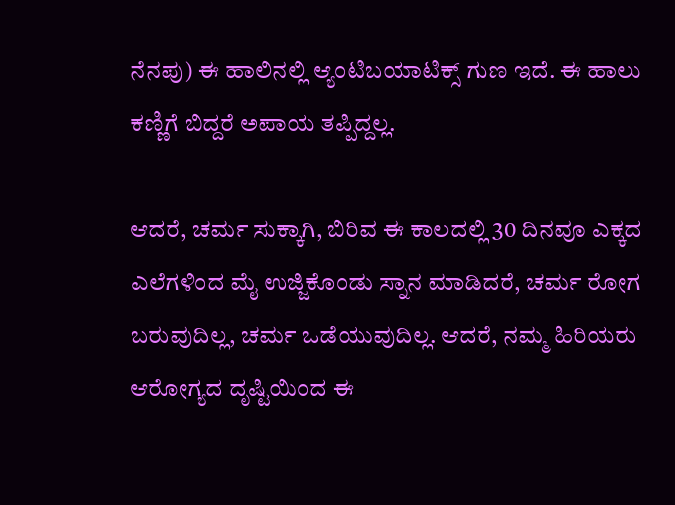ನೆನಪು) ಈ ಹಾಲಿನಲ್ಲಿ ಆ್ಯಂಟಿಬಯಾಟಿಕ್ಸ್‌ ಗುಣ ಇದೆ. ಈ ಹಾಲು ಕಣ್ಣಿಗೆ ಬಿದ್ದರೆ ಅಪಾಯ ತಪ್ಪಿದ್ದಲ್ಲ.

ಆದರೆ, ಚರ್ಮ ಸುಕ್ಕಾಗಿ, ಬಿರಿವ ಈ ಕಾಲದಲ್ಲಿ 30 ದಿನವೂ ಎಕ್ಕದ ಎಲೆಗಳಿಂದ ಮೈ ಉಜ್ಜಿಕೊಂಡು ಸ್ನಾನ ಮಾಡಿದರೆ, ಚರ್ಮ ರೋಗ ಬರುವುದಿಲ್ಲ, ಚರ್ಮ ಒಡೆಯುವುದಿಲ್ಲ. ಆದರೆ, ನಮ್ಮ ಹಿರಿಯರು ಆರೋಗ್ಯದ ದೃಷ್ಟಿಯಿಂದ ಈ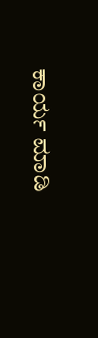ಕಾರ್ಯ ಮಾಡಿ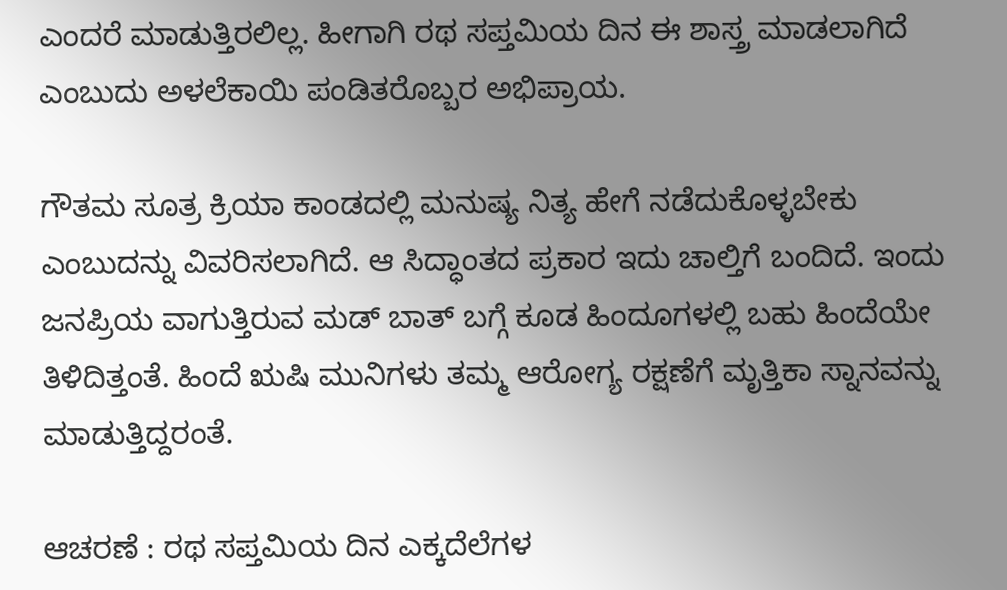ಎಂದರೆ ಮಾಡುತ್ತಿರಲಿಲ್ಲ. ಹೀಗಾಗಿ ರಥ ಸಪ್ತಮಿಯ ದಿನ ಈ ಶಾಸ್ತ್ರ ಮಾಡಲಾಗಿದೆ ಎಂಬುದು ಅಳಲೆಕಾಯಿ ಪಂಡಿತರೊಬ್ಬರ ಅಭಿಪ್ರಾಯ.

ಗೌತಮ ಸೂತ್ರ ಕ್ರಿಯಾ ಕಾಂಡದಲ್ಲಿ ಮನುಷ್ಯ ನಿತ್ಯ ಹೇಗೆ ನಡೆದುಕೊಳ್ಳಬೇಕು ಎಂಬುದನ್ನು ವಿವರಿಸಲಾಗಿದೆ. ಆ ಸಿದ್ಧಾಂತದ ಪ್ರಕಾರ ಇದು ಚಾಲ್ತಿಗೆ ಬಂದಿದೆ. ಇಂದು ಜನಪ್ರಿಯ ವಾಗುತ್ತಿರುವ ಮಡ್‌ ಬಾತ್‌ ಬಗ್ಗೆ ಕೂಡ ಹಿಂದೂಗಳಲ್ಲಿ ಬಹು ಹಿಂದೆಯೇ ತಿಳಿದಿತ್ತಂತೆ. ಹಿಂದೆ ಋಷಿ ಮುನಿಗಳು ತಮ್ಮ ಆರೋಗ್ಯ ರಕ್ಷಣೆಗೆ ಮೃತ್ತಿಕಾ ಸ್ನಾನವನ್ನು ಮಾಡುತ್ತಿದ್ದರಂತೆ.

ಆಚರಣೆ : ರಥ ಸಪ್ತಮಿಯ ದಿನ ಎಕ್ಕದೆಲೆಗಳ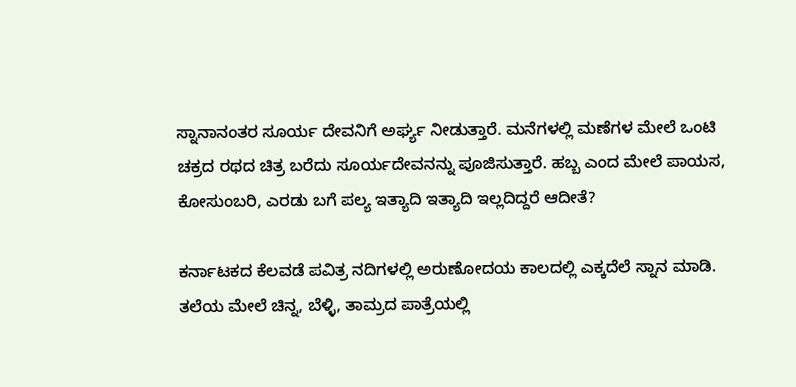ಸ್ನಾನಾನಂತರ ಸೂರ್ಯ ದೇವನಿಗೆ ಅರ್ಘ್ಯ ನೀಡುತ್ತಾರೆ. ಮನೆಗಳಲ್ಲಿ ಮಣೆಗಳ ಮೇಲೆ ಒಂಟಿ ಚಕ್ರದ ರಥದ ಚಿತ್ರ ಬರೆದು ಸೂರ್ಯದೇವನನ್ನು ಪೂಜಿಸುತ್ತಾರೆ. ಹಬ್ಬ ಎಂದ ಮೇಲೆ ಪಾಯಸ, ಕೋಸುಂಬರಿ, ಎರಡು ಬಗೆ ಪಲ್ಯ ಇತ್ಯಾದಿ ಇತ್ಯಾದಿ ಇಲ್ಲದಿದ್ದರೆ ಆದೀತೆ?

ಕರ್ನಾಟಕದ ಕೆಲವಡೆ ಪವಿತ್ರ ನದಿಗಳಲ್ಲಿ ಅರುಣೋದಯ ಕಾಲದಲ್ಲಿ ಎಕ್ಕದೆಲೆ ಸ್ನಾನ ಮಾಡಿ. ತಲೆಯ ಮೇಲೆ ಚಿನ್ನ, ಬೆಳ್ಳಿ, ತಾಮ್ರದ ಪಾತ್ರೆಯಲ್ಲಿ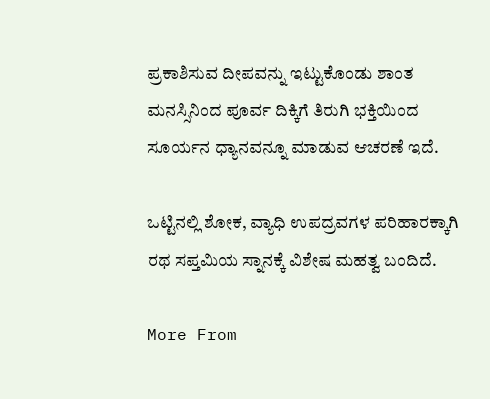ಪ್ರಕಾಶಿಸುವ ದೀಪವನ್ನು ಇಟ್ಟುಕೊಂಡು ಶಾಂತ ಮನಸ್ಸಿನಿಂದ ಪೂರ್ವ ದಿಕ್ಕಿಗೆ ತಿರುಗಿ ಭಕ್ತಿಯಿಂದ ಸೂರ್ಯನ ಧ್ಯಾನವನ್ನೂ ಮಾಡುವ ಆಚರಣೆ ಇದೆ.

ಒಟ್ಟಿನಲ್ಲಿ ಶೋಕ, ವ್ಯಾಧಿ ಉಪದ್ರವಗಳ ಪರಿಹಾರಕ್ಕಾಗಿ ರಥ ಸಪ್ತಮಿಯ ಸ್ನಾನಕ್ಕೆ ವಿಶೇಷ ಮಹತ್ವ ಬಂದಿದೆ.

More From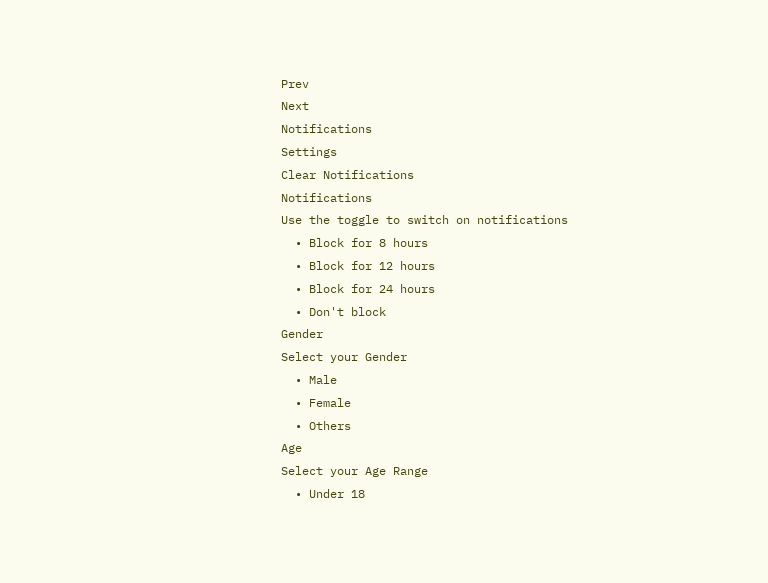Prev
Next
Notifications
Settings
Clear Notifications
Notifications
Use the toggle to switch on notifications
  • Block for 8 hours
  • Block for 12 hours
  • Block for 24 hours
  • Don't block
Gender
Select your Gender
  • Male
  • Female
  • Others
Age
Select your Age Range
  • Under 18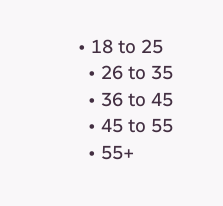• 18 to 25
  • 26 to 35
  • 36 to 45
  • 45 to 55
  • 55+